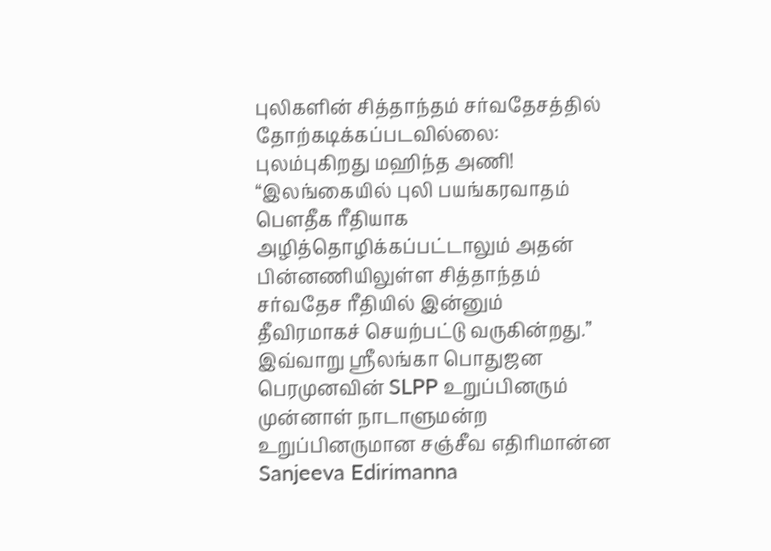புலிகளின் சித்தாந்தம் சர்வதேசத்தில் தோற்கடிக்கப்படவில்லை: புலம்புகிறது மஹிந்த அணி!
“இலங்கையில் புலி பயங்கரவாதம் பௌதீக ரீதியாக அழித்தொழிக்கப்பட்டாலும் அதன் பின்னணியிலுள்ள சித்தாந்தம் சர்வதேச ரீதியில் இன்னும் தீவிரமாகச் செயற்பட்டு வருகின்றது.” இவ்வாறு ஸ்ரீலங்கா பொதுஜன பெரமுனவின் SLPP உறுப்பினரும் முன்னாள் நாடாளுமன்ற உறுப்பினருமான சஞ்சீவ எதிரிமான்ன Sanjeeva Edirimanna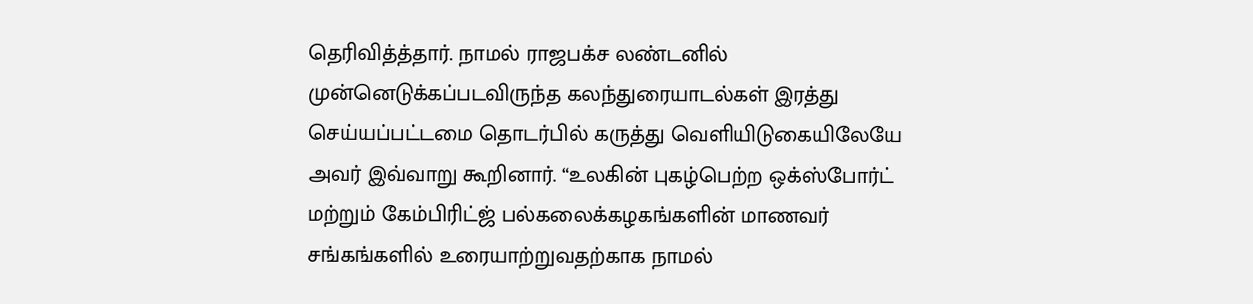தெரிவித்த்தார். நாமல் ராஜபக்ச லண்டனில் முன்னெடுக்கப்படவிருந்த கலந்துரையாடல்கள் இரத்து செய்யப்பட்டமை தொடர்பில் கருத்து வெளியிடுகையிலேயே அவர் இவ்வாறு கூறினார். “உலகின் புகழ்பெற்ற ஒக்ஸ்போர்ட் மற்றும் கேம்பிரிட்ஜ் பல்கலைக்கழகங்களின் மாணவர் சங்கங்களில் உரையாற்றுவதற்காக நாமல்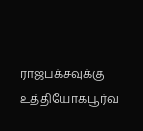ராஜபக்சவுக்கு உத்தியோகபூர்வ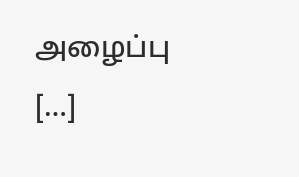அழைப்பு […]